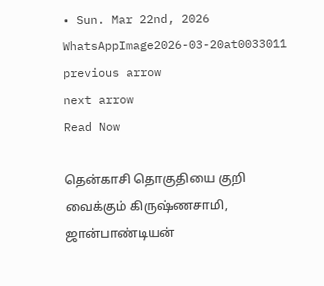• Sun. Mar 22nd, 2026
WhatsAppImage2026-03-20at0033011
previous arrow
next arrow
Read Now

தென்காசி தொகுதியை குறி வைக்கும் கிருஷ்ணசாமி, ஜான்பாண்டியன்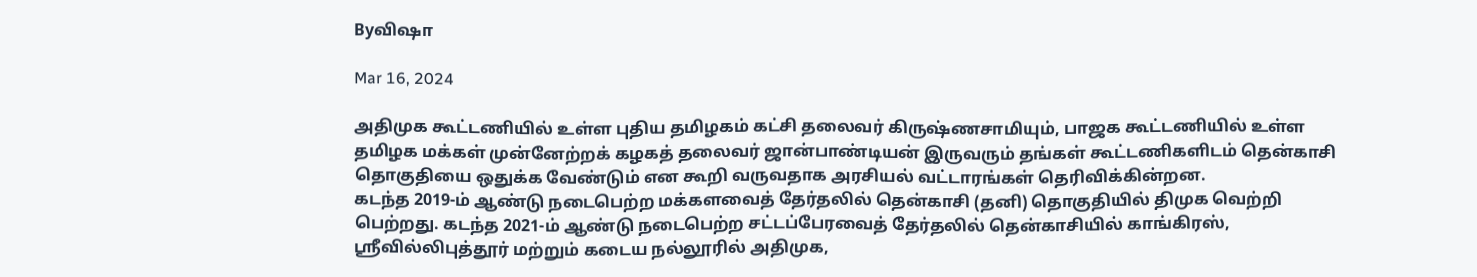Byவிஷா

Mar 16, 2024

அதிமுக கூட்டணியில் உள்ள புதிய தமிழகம் கட்சி தலைவர் கிருஷ்ணசாமியும், பாஜக கூட்டணியில் உள்ள தமிழக மக்கள் முன்னேற்றக் கழகத் தலைவர் ஜான்பாண்டியன் இருவரும் தங்கள் கூட்டணிகளிடம் தென்காசி தொகுதியை ஒதுக்க வேண்டும் என கூறி வருவதாக அரசியல் வட்டாரங்கள் தெரிவிக்கின்றன.
கடந்த 2019-ம் ஆண்டு நடைபெற்ற மக்களவைத் தேர்தலில் தென்காசி (தனி) தொகுதியில் திமுக வெற்றி பெற்றது. கடந்த 2021-ம் ஆண்டு நடைபெற்ற சட்டப்பேரவைத் தேர்தலில் தென்காசியில் காங்கிரஸ், ஸ்ரீவில்லிபுத்தூர் மற்றும் கடைய நல்லூரில் அதிமுக,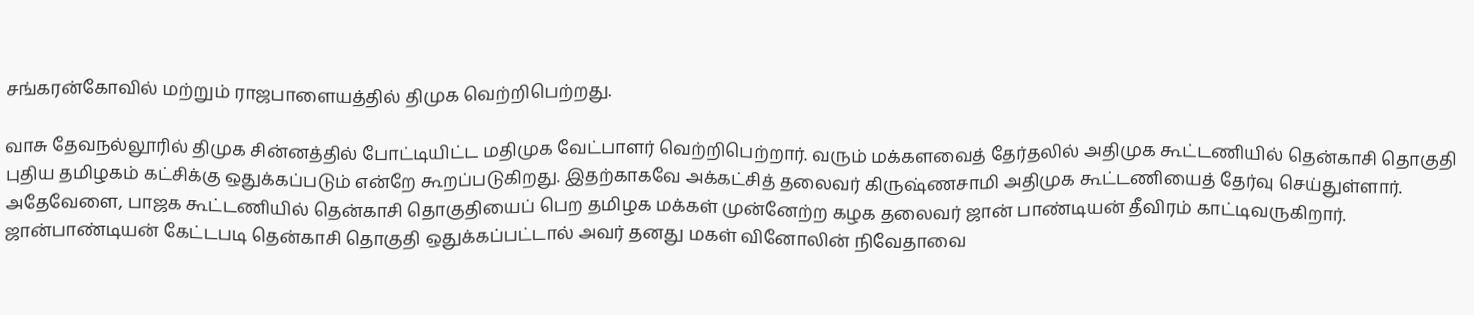சங்கரன்கோவில் மற்றும் ராஜபாளையத்தில் திமுக வெற்றிபெற்றது.

வாசு தேவநல்லூரில் திமுக சின்னத்தில் போட்டியிட்ட மதிமுக வேட்பாளர் வெற்றிபெற்றார். வரும் மக்களவைத் தேர்தலில் அதிமுக கூட்டணியில் தென்காசி தொகுதி புதிய தமிழகம் கட்சிக்கு ஒதுக்கப்படும் என்றே கூறப்படுகிறது. இதற்காகவே அக்கட்சித் தலைவர் கிருஷ்ணசாமி அதிமுக கூட்டணியைத் தேர்வு செய்துள்ளார்.
அதேவேளை, பாஜக கூட்டணியில் தென்காசி தொகுதியைப் பெற தமிழக மக்கள் முன்னேற்ற கழக தலைவர் ஜான் பாண்டியன் தீவிரம் காட்டிவருகிறார். ஜான்பாண்டியன் கேட்டபடி தென்காசி தொகுதி ஒதுக்கப்பட்டால் அவர் தனது மகள் வினோலின் நிவேதாவை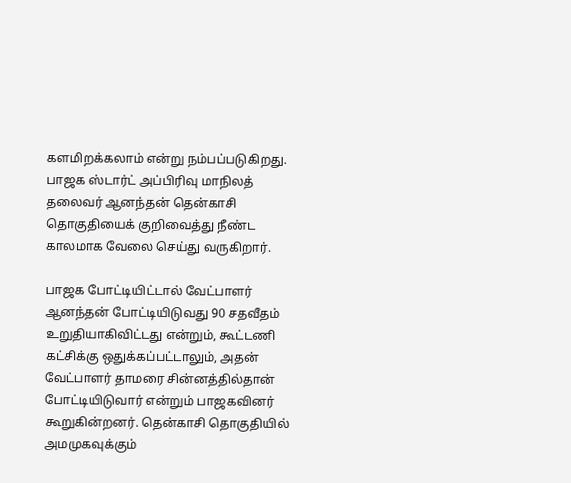களமிறக்கலாம் என்று நம்பப்படுகிறது. பாஜக ஸ்டார்ட் அப்பிரிவு மாநிலத் தலைவர் ஆனந்தன் தென்காசி தொகுதியைக் குறிவைத்து நீண்ட காலமாக வேலை செய்து வருகிறார்.

பாஜக போட்டியிட்டால் வேட்பாளர் ஆனந்தன் போட்டியிடுவது 90 சதவீதம் உறுதியாகிவிட்டது என்றும், கூட்டணி கட்சிக்கு ஒதுக்கப்பட்டாலும், அதன் வேட்பாளர் தாமரை சின்னத்தில்தான் போட்டியிடுவார் என்றும் பாஜகவினர் கூறுகின்றனர். தென்காசி தொகுதியில் அமமுகவுக்கும்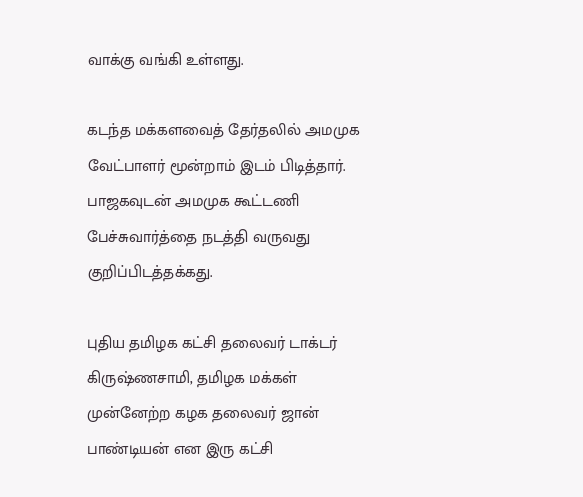வாக்கு வங்கி உள்ளது.

கடந்த மக்களவைத் தேர்தலில் அமமுக வேட்பாளர் மூன்றாம் இடம் பிடித்தார். பாஜகவுடன் அமமுக கூட்டணி பேச்சுவார்த்தை நடத்தி வருவது குறிப்பிடத்தக்கது.

புதிய தமிழக கட்சி தலைவர் டாக்டர் கிருஷ்ணசாமி, தமிழக மக்கள் முன்னேற்ற கழக தலைவர் ஜான் பாண்டியன் என இரு கட்சி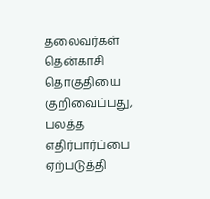தலைவர்கள் தென்காசி தொகுதியை குறிவைப்பது, பலத்த எதிர்பார்ப்பை ஏற்படுத்தி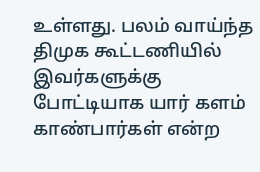உள்ளது. பலம் வாய்ந்த திமுக கூட்டணியில் இவர்களுக்கு போட்டியாக யார் களம் காண்பார்கள் என்ற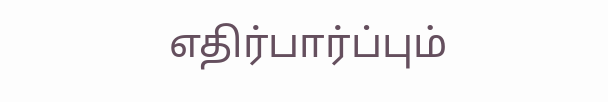எதிர்பார்ப்பும்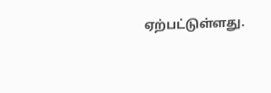ஏற்பட்டுள்ளது.